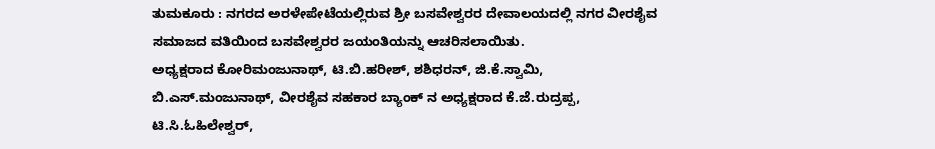ತುಮಕೂರು : ನಗರದ ಅರಳೇಪೇಟೆಯಲ್ಲಿರುವ ಶ್ರೀ ಬಸವೇಶ್ವರರ ದೇವಾಲಯದಲ್ಲಿ ನಗರ ವೀರಶೈವ ಸಮಾಜದ ವತಿಯಿಂದ ಬಸವೇಶ್ವರರ ಜಯಂತಿಯನ್ನು ಆಚರಿಸಲಾಯಿತು.
ಅಧ್ಯಕ್ಷರಾದ ಕೋರಿಮಂಜುನಾಥ್, ಟಿ.ಬಿ.ಹರೀಶ್, ಶಶಿಧರನ್, ಜಿ.ಕೆ.ಸ್ವಾಮಿ, ಬಿ.ಎಸ್.ಮಂಜುನಾಥ್, ವೀರಶೈವ ಸಹಕಾರ ಬ್ಯಾಂಕ್ ನ ಅಧ್ಯಕ್ಷರಾದ ಕೆ.ಜೆ.ರುದ್ರಪ್ಪ, ಟಿ.ಸಿ.ಓಹಿಲೇಶ್ವರ್,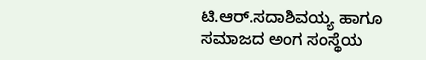ಟಿ.ಆರ್.ಸದಾಶಿವಯ್ಯ ಹಾಗೂ ಸಮಾಜದ ಅಂಗ ಸಂಸ್ಥೆಯ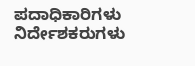ಪದಾಧಿಕಾರಿಗಳು ನಿರ್ದೇಶಕರುಗಳು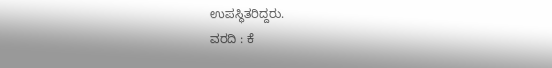ಉಪಸ್ಥಿತರಿದ್ದರು.
ವರದಿ : ಕೆ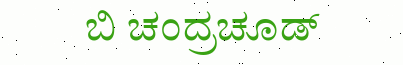ಬಿ ಚಂದ್ರಚೂಡ್